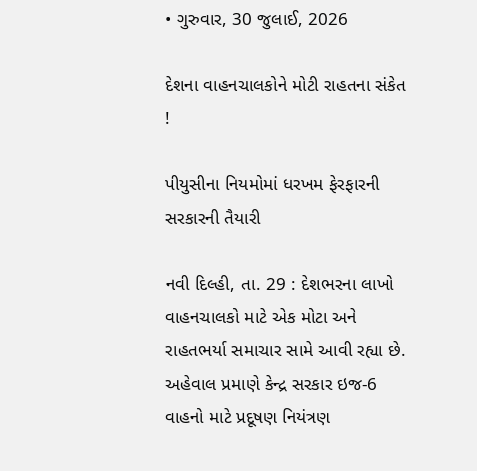• ગુરુવાર, 30 જુલાઈ, 2026

દેશના વાહનચાલકોને મોટી રાહતના સંકેત !

પીયુસીના નિયમોમાં ધરખમ ફેરફારની સરકારની તૈયારી

નવી દિલ્હી, તા. 29 : દેશભરના લાખો વાહનચાલકો માટે એક મોટા અને રાહતભર્યા સમાચાર સામે આવી રહ્યા છે. અહેવાલ પ્રમાણે કેન્દ્ર સરકાર ઇજ-6 વાહનો માટે પ્રદૂષણ નિયંત્રણ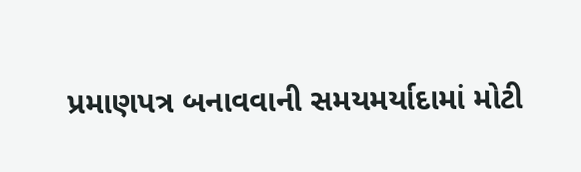પ્રમાણપત્ર બનાવવાની સમયમર્યાદામાં મોટી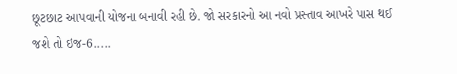છૂટછાટ આપવાની યોજના બનાવી રહી છે. જો સરકારનો આ નવો પ્રસ્તાવ આખરે પાસ થઈ જશે તો ઇજ-6.....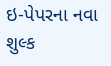ઇ-પેપરના નવા શુલ્ક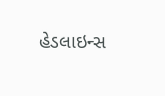હેડલાઇન્સ